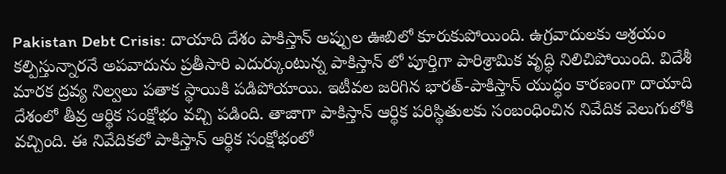Pakistan Debt Crisis: దాయాది దేశం పాకిస్తాన్ అప్పుల ఊబిలో కూరుకుపోయింది. ఉగ్రవాదులకు ఆశ్రయం కల్పిస్తున్నారనే అపవాదును ప్రతీసారి ఎదుర్కుంటున్న పాకిస్తాన్ లో పూర్తిగా పారిశ్రామిక వృద్ధి నిలిచిపోయింది. విదేశీ మారక ద్రవ్య నిల్వలు పతాక స్థాయికి పడిపోయాయి. ఇటీవల జరిగిన భారత్-పాకిస్తాన్ యుద్ధం కారణంగా దాయాది దేశంలో తీవ్ర ఆర్థిక సంక్షోభం వచ్చి పడింది. తాజాగా పాకిస్తాన్ ఆర్థిక పరిస్థితులకు సంబంధించిన నివేదిక వెలుగులోకి వచ్చింది. ఈ నివేదికలో పాకిస్తాన్ ఆర్థిక సంక్షోభంలో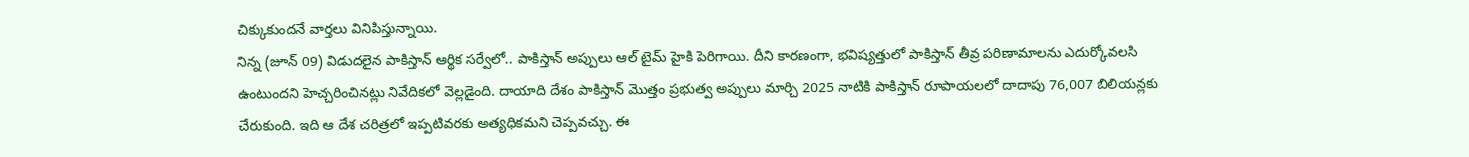చిక్కుకుందనే వార్తలు వినిపిస్తున్నాయి.
నిన్న (జూన్ 09) విడుదలైన పాకిస్తాన్ ఆర్థిక సర్వేలో.. పాకిస్తాన్ అప్పులు ఆల్ టైమ్ హైకి పెరిగాయి. దీని కారణంగా, భవిష్యత్తులో పాకిస్తాన్ తీవ్ర పరిణామాలను ఎదుర్కోవలసి ఉంటుందని హెచ్చరించినట్లు నివేదికలో వెల్లడైంది. దాయాది దేశం పాకిస్తాన్ మొత్తం ప్రభుత్వ అప్పులు మార్చి 2025 నాటికి పాకిస్తాన్ రూపాయలలో దాదాపు 76,007 బిలియన్లకు చేరుకుంది. ఇది ఆ దేశ చరిత్రలో ఇప్పటివరకు అత్యధికమని చెప్పవచ్చు. ఈ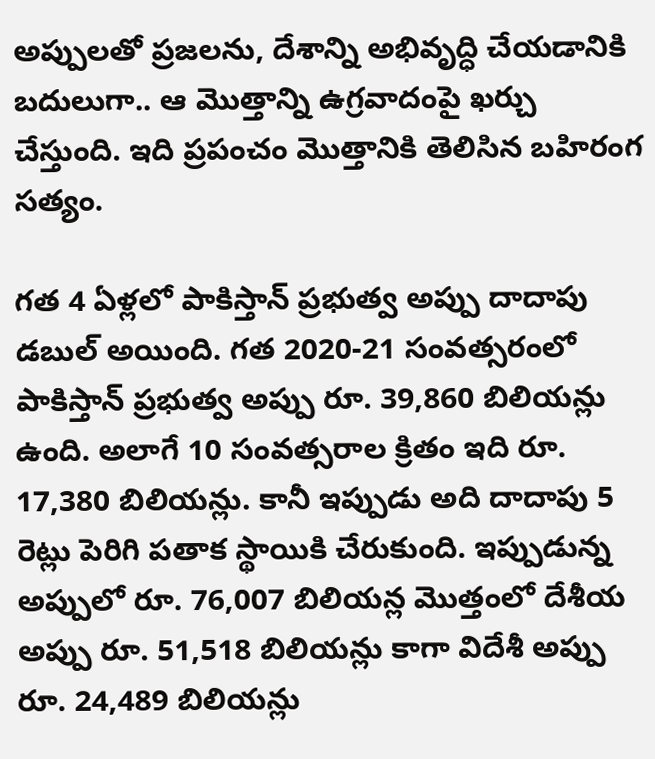అప్పులతో ప్రజలను, దేశాన్ని అభివృద్ధి చేయడానికి బదులుగా.. ఆ మొత్తాన్ని ఉగ్రవాదంపై ఖర్చు చేస్తుంది. ఇది ప్రపంచం మొత్తానికి తెలిసిన బహిరంగ సత్యం.

గత 4 ఏళ్లలో పాకిస్తాన్ ప్రభుత్వ అప్పు దాదాపు డబుల్ అయింది. గత 2020-21 సంవత్సరంలో పాకిస్తాన్ ప్రభుత్వ అప్పు రూ. 39,860 బిలియన్లు ఉంది. అలాగే 10 సంవత్సరాల క్రితం ఇది రూ. 17,380 బిలియన్లు. కానీ ఇప్పుడు అది దాదాపు 5 రెట్లు పెరిగి పతాక స్థాయికి చేరుకుంది. ఇప్పుడున్న అప్పులో రూ. 76,007 బిలియన్ల మొత్తంలో దేశీయ అప్పు రూ. 51,518 బిలియన్లు కాగా విదేశీ అప్పు రూ. 24,489 బిలియన్లు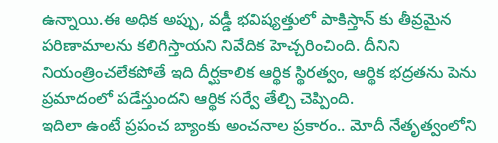ఉన్నాయి.ఈ అధిక అప్పు, వడ్డీ భవిష్యత్తులో పాకిస్తాన్ కు తీవ్రమైన పరిణామాలను కలిగిస్తాయని నివేదిక హెచ్చరించింది. దీనిని నియంత్రించలేకపోతే ఇది దీర్ఘకాలిక ఆర్థిక స్థిరత్వం, ఆర్థిక భద్రతను పెను ప్రమాదంలో పడేస్తుందని ఆర్థిక సర్వే తేల్చి చెప్పింది.
ఇదిలా ఉంటే ప్రపంచ బ్యాంకు అంచనాల ప్రకారం.. మోదీ నేతృత్వంలోని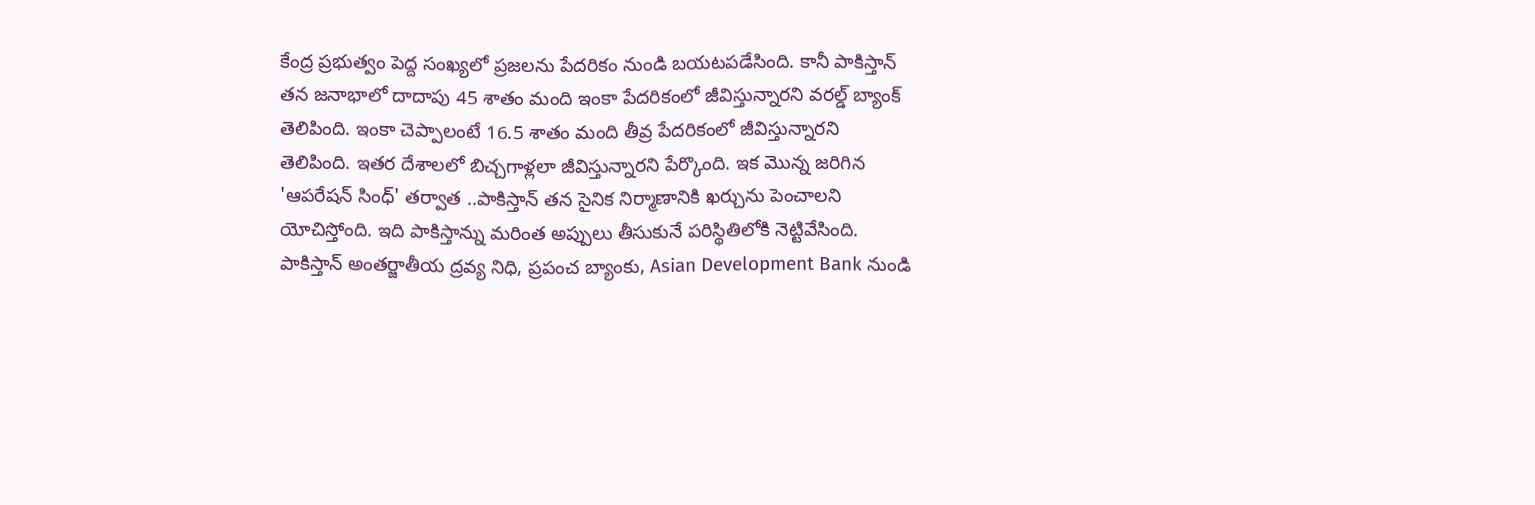కేంద్ర ప్రభుత్వం పెద్ద సంఖ్యలో ప్రజలను పేదరికం నుండి బయటపడేసింది. కానీ పాకిస్తాన్ తన జనాభాలో దాదాపు 45 శాతం మంది ఇంకా పేదరికంలో జీవిస్తున్నారని వరల్డ్ బ్యాంక్ తెలిపింది. ఇంకా చెప్పాలంటే 16.5 శాతం మంది తీవ్ర పేదరికంలో జీవిస్తున్నారని తెలిపింది. ఇతర దేశాలలో బిచ్చగాళ్లలా జీవిస్తున్నారని పేర్కొంది. ఇక మొన్న జరిగిన 'ఆపరేషన్ సింధ్' తర్వాత ..పాకిస్తాన్ తన సైనిక నిర్మాణానికి ఖర్చును పెంచాలని యోచిస్తోంది. ఇది పాకిస్తాన్ను మరింత అప్పులు తీసుకునే పరిస్థితిలోకి నెట్టివేసింది.
పాకిస్తాన్ అంతర్జాతీయ ద్రవ్య నిధి, ప్రపంచ బ్యాంకు, Asian Development Bank నుండి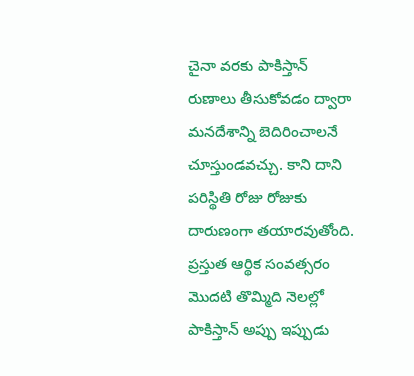చైనా వరకు పాకిస్తాన్ రుణాలు తీసుకోవడం ద్వారా మనదేశాన్ని బెదిరించాలనే చూస్తుండవచ్చు. కాని దాని పరిస్థితి రోజు రోజుకు దారుణంగా తయారవుతోంది. ప్రస్తుత ఆర్థిక సంవత్సరం మొదటి తొమ్మిది నెలల్లో పాకిస్తాన్ అప్పు ఇప్పుడు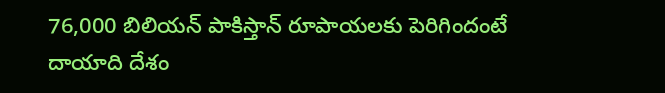76,000 బిలియన్ పాకిస్తాన్ రూపాయలకు పెరిగిందంటే దాయాది దేశం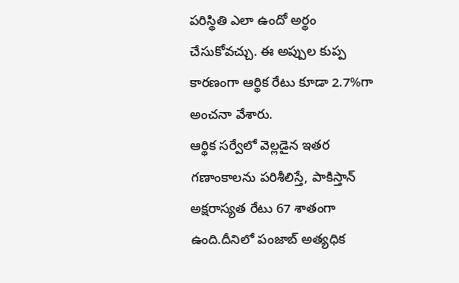పరిస్థితి ఎలా ఉందో అర్థం చేసుకోవచ్చు. ఈ అప్పుల కుప్ప కారణంగా ఆర్థిక రేటు కూడా 2.7%గా అంచనా వేశారు.
ఆర్థిక సర్వేలో వెల్లడైన ఇతర గణాంకాలను పరిశీలిస్తే, పాకిస్తాన్ అక్షరాస్యత రేటు 67 శాతంగా ఉంది.దీనిలో పంజాబ్ అత్యధిక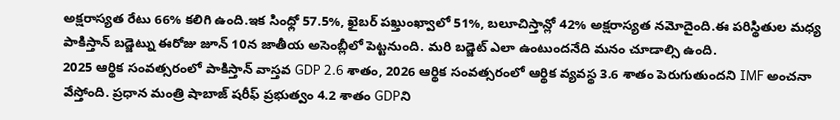అక్షరాస్యత రేటు 66% కలిగి ఉంది.ఇక సింధ్లో 57.5%, ఖైబర్ పఖ్తుంఖ్వాలో 51%, బలూచిస్తాన్లో 42% అక్షరాస్యత నమోదైంది.ఈ పరిస్థితుల మధ్య పాకిస్తాన్ బడ్జెట్ను ఈరోజు జూన్ 10న జాతీయ అసెంబ్లీలో పెట్టనుంది. మరి బడ్జెట్ ఎలా ఉంటుందనేది మనం చూడాల్సి ఉంది.
2025 ఆర్థిక సంవత్సరంలో పాకిస్తాన్ వాస్తవ GDP 2.6 శాతం, 2026 ఆర్థిక సంవత్సరంలో ఆర్థిక వ్యవస్థ 3.6 శాతం పెరుగుతుందని IMF అంచనా వేస్తోంది. ప్రధాన మంత్రి షాబాజ్ షరీఫ్ ప్రభుత్వం 4.2 శాతం GDPని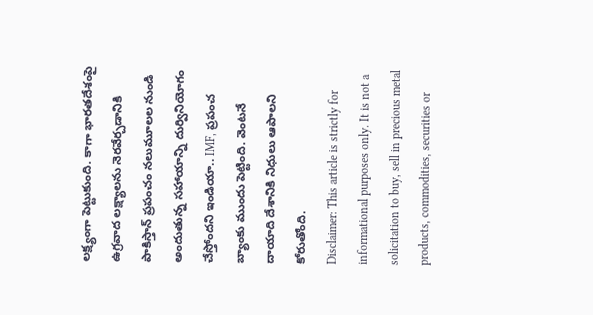లక్ష్యంగా పెట్టుకుంది. కాగా భారతదేశంపై ఉగ్రవాద లక్ష్యాలను నెరవేర్చడానికి పాకిస్తాన్ ప్రపంచం నలుమూలల నుండి అందుతున్న సహాయాన్ని దుర్వినియోగం చేస్తోందని ఇండియా.. IMF, ప్రపంచ బ్యాంకు ముందు పెట్టింది. వెంటనే దాయాది దేశానికి నిధులు ఆపాలని కోరుతోంది.
Disclaimer: This article is strictly for informational purposes only. It is not a solicitation to buy, sell in precious metal products, commodities, securities or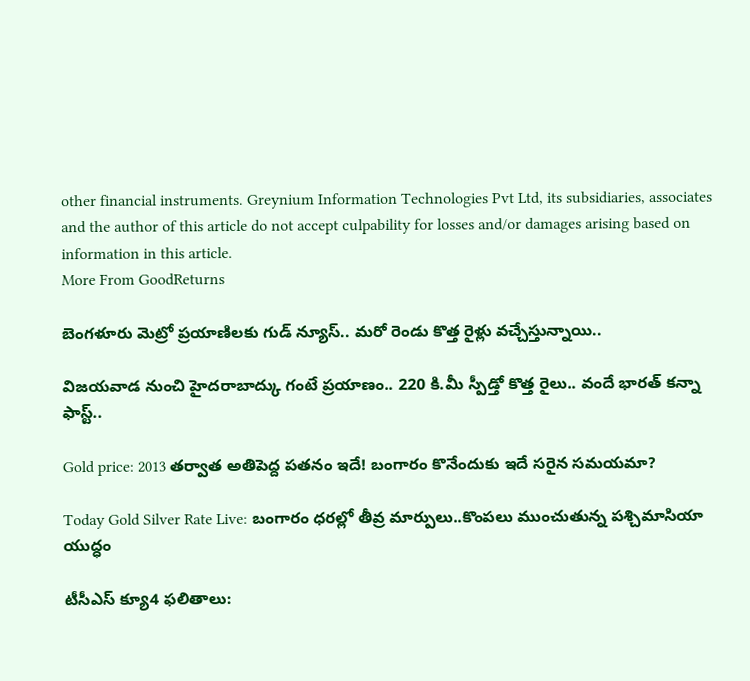other financial instruments. Greynium Information Technologies Pvt Ltd, its subsidiaries, associates and the author of this article do not accept culpability for losses and/or damages arising based on information in this article.
More From GoodReturns

బెంగళూరు మెట్రో ప్రయాణిలకు గుడ్ న్యూస్.. మరో రెండు కొత్త రైళ్లు వచ్చేస్తున్నాయి..

విజయవాడ నుంచి హైదరాబాద్కు గంటే ప్రయాణం.. 220 కి.మీ స్పీడ్తో కొత్త రైలు.. వందే భారత్ కన్నా ఫాస్ట్..

Gold price: 2013 తర్వాత అతిపెద్ద పతనం ఇదే! బంగారం కొనేందుకు ఇదే సరైన సమయమా?

Today Gold Silver Rate Live: బంగారం ధరల్లో తీవ్ర మార్పులు..కొంపలు ముంచుతున్న పశ్చిమాసియా యుద్ధం

టీసీఎస్ క్యూ4 ఫలితాలు: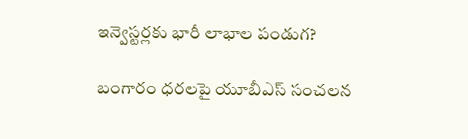ఇన్వెస్టర్లకు భారీ లాభాల పండుగ?

బంగారం ధరలపై యూబీఎస్ సంచలన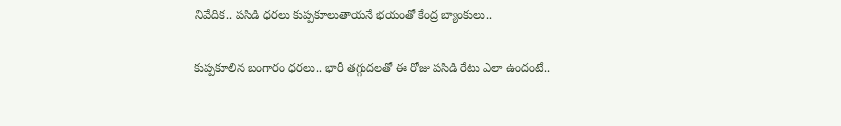నివేదిక.. పసిడి ధరలు కుప్పకూలుతాయనే భయంతో కేంద్ర బ్యాంకులు..

కుప్పకూలిన బంగారం ధరలు.. భారీ తగ్గుదలతో ఈ రోజు పసిడి రేటు ఎలా ఉందంటే..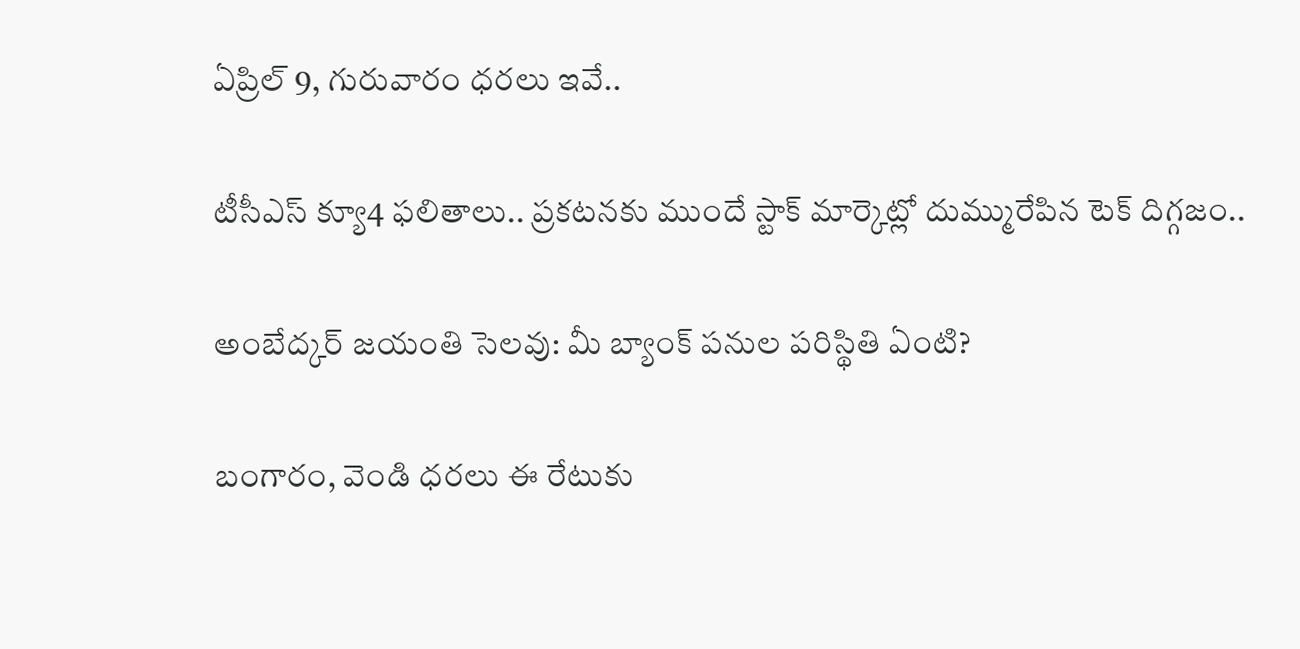ఏప్రిల్ 9, గురువారం ధరలు ఇవే..

టీసీఎస్ క్యూ4 ఫలితాలు.. ప్రకటనకు ముందే స్టాక్ మార్కెట్లో దుమ్మురేపిన టెక్ దిగ్గజం..

అంబేద్కర్ జయంతి సెలవు: మీ బ్యాంక్ పనుల పరిస్థితి ఏంటి?

బంగారం, వెండి ధరలు ఈ రేటుకు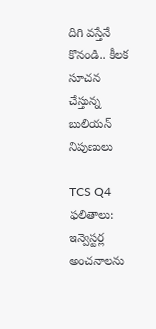దిగి వస్తేనే కొనండి.. కీలక సూచన చేస్తున్న బులియన్ నిపుణులు

TCS Q4 ఫలితాలు: ఇన్వెస్టర్ల అంచనాలను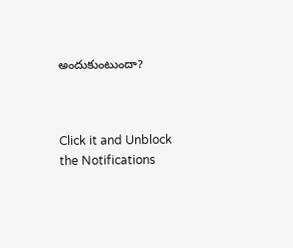అందుకుంటుందా?



Click it and Unblock the Notifications